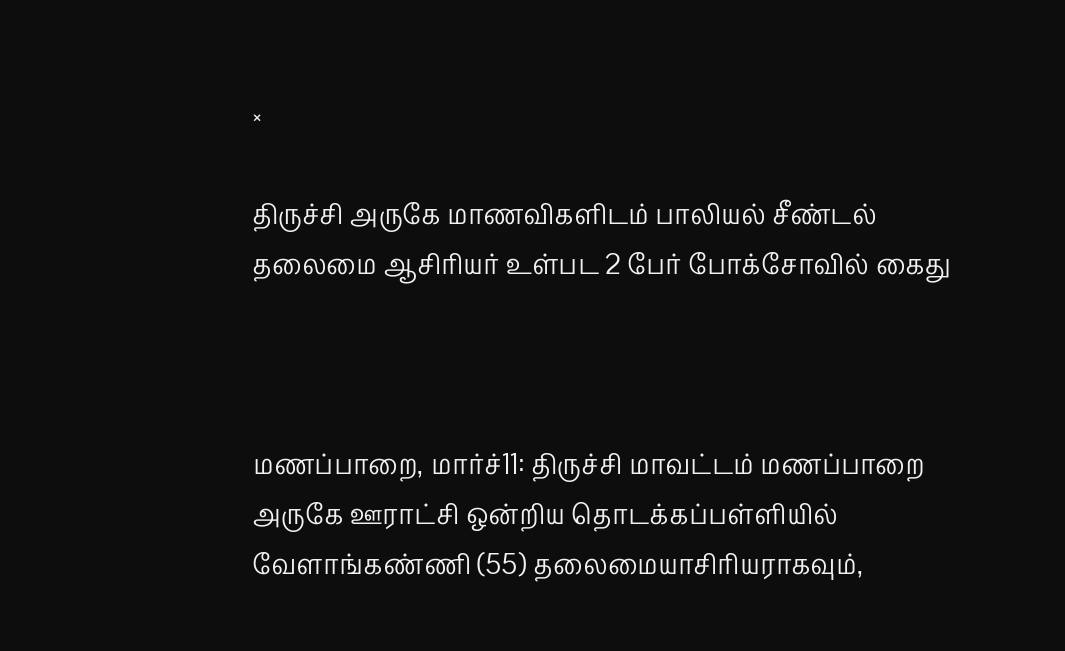×

திருச்சி அருகே மாணவிகளிடம் பாலியல் சீண்டல் தலைமை ஆசிரியர் உள்பட 2 பேர் போக்சோவில் கைது



மணப்பாறை, மார்ச்11: திருச்சி மாவட்டம் மணப்பாறை அருகே ஊராட்சி ஒன்றிய தொடக்கப்பள்ளியில் வேளாங்கண்ணி (55) தலைமையாசிரியராகவும்,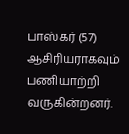பாஸ்கர் (57) ஆசிரியராகவும் பணியாற்றி வருகின்றனர்.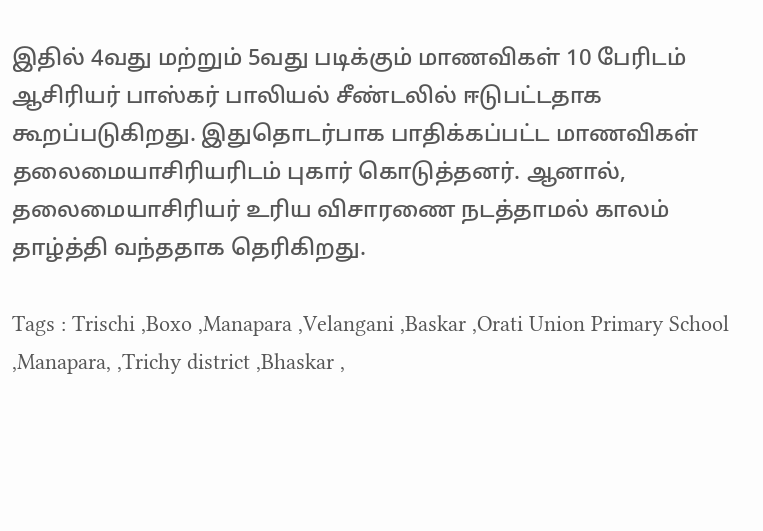இதில் 4வது மற்றும் 5வது படிக்கும் மாணவிகள் 10 பேரிடம் ஆசிரியர் பாஸ்கர் பாலியல் சீண்டலில் ஈடுபட்டதாக கூறப்படுகிறது. இதுதொடர்பாக பாதிக்கப்பட்ட மாணவிகள் தலைமையாசிரியரிடம் புகார் கொடுத்தனர். ஆனால், தலைமையாசிரியர் உரிய விசாரணை நடத்தாமல் காலம் தாழ்த்தி வந்ததாக தெரிகிறது.

Tags : Trischi ,Boxo ,Manapara ,Velangani ,Baskar ,Orati Union Primary School ,Manapara, ,Trichy district ,Bhaskar ,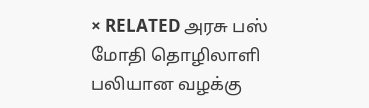× RELATED அரசு பஸ் மோதி தொழிலாளி பலியான வழக்கு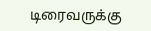டிரைவருக்கு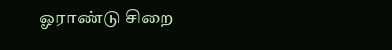ஓராண்டு சிறை